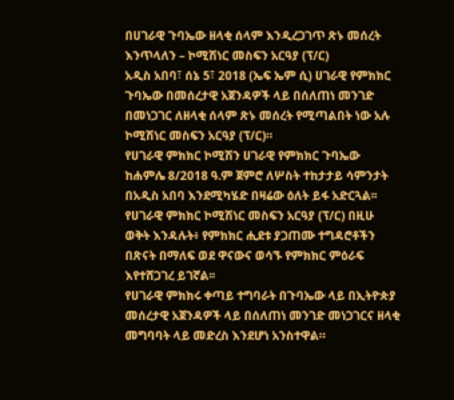በሀገራዊ ጉባኤው ዘላቂ ሰላም እንዲረጋገጥ ጽኑ መሰረት እንጥላለን – ኮሚሽነር መስፍን አርዓያ (ፕ/ር)
አዲስ አበባ፣ ሰኔ 5፣ 2018 (ኤፍ ኤም ሲ) ሀገራዊ የምክክር ጉባኤው በመሰረታዊ አጀንዳዎች ላይ በሰለጠነ መንገድ በመነጋገር ለዘላቂ ሰላም ጽኑ መሰረት የሚጣልበት ነው አሉ ኮሚሽነር መስፍን አርዓያ (ፕ/ር)።
የሀገራዊ ምክክር ኮሚሽን ሀገራዊ የምክክር ጉባኤው ከሐምሌ 8/2018 ዓ.ም ጀምሮ ለሦስት ተከታታይ ሳምንታት በአዲስ አበባ እንደሚካሄድ በዛሬው ዕለት ይፋ አድርጓል፡፡
የሀገራዊ ምክክር ኮሚሽነር መስፍን አርዓያ (ፕ/ር) በዚሁ ወቅት እንዳሉት፥ የምክክር ሒደቱ ያጋጠሙ ተግዳሮቶችን በጽናት በማለፍ ወደ ዋናውና ወሳኙ የምክክር ምዕራፍ እየተሸጋገረ ይገኛል፡፡
የሀገራዊ ምክክሩ ቀጣይ ተግባራት በጉባኤው ላይ በኢትዮጵያ መሰረታዊ አጀንዳዎች ላይ በሰለጠነ መንገድ መነጋገርና ዘላቂ መግባባት ላይ መድረስ እንደሆነ አንስተዋል።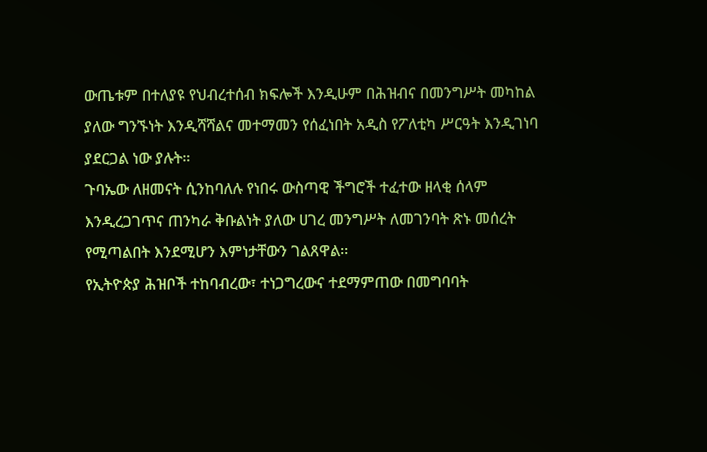ውጤቱም በተለያዩ የህብረተሰብ ክፍሎች እንዲሁም በሕዝብና በመንግሥት መካከል ያለው ግንኙነት እንዲሻሻልና መተማመን የሰፈነበት አዲስ የፖለቲካ ሥርዓት እንዲገነባ ያደርጋል ነው ያሉት።
ጉባኤው ለዘመናት ሲንከባለሉ የነበሩ ውስጣዊ ችግሮች ተፈተው ዘላቂ ሰላም እንዲረጋገጥና ጠንካራ ቅቡልነት ያለው ሀገረ መንግሥት ለመገንባት ጽኑ መሰረት የሚጣልበት እንደሚሆን እምነታቸውን ገልጸዋል፡፡
የኢትዮጵያ ሕዝቦች ተከባብረው፣ ተነጋግረውና ተደማምጠው በመግባባት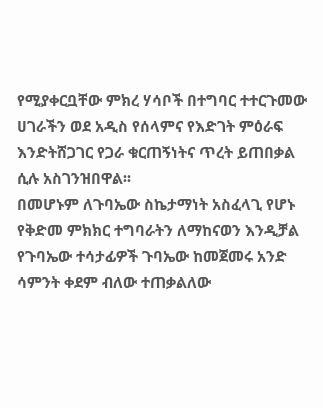የሚያቀርቧቸው ምክረ ሃሳቦች በተግባር ተተርጉመው ሀገራችን ወደ አዲስ የሰላምና የእድገት ምዕራፍ እንድትሸጋገር የጋራ ቁርጠኝነትና ጥረት ይጠበቃል ሲሉ አስገንዝበዋል፡፡
በመሆኑም ለጉባኤው ስኬታማነት አስፈላጊ የሆኑ የቅድመ ምክክር ተግባራትን ለማከናወን እንዲቻል የጉባኤው ተሳታፊዎች ጉባኤው ከመጀመሩ አንድ ሳምንት ቀደም ብለው ተጠቃልለው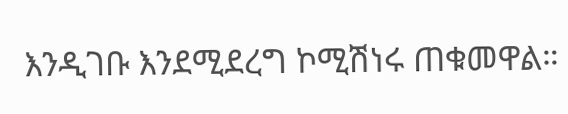እንዲገቡ እንደሚደረግ ኮሚሽነሩ ጠቁመዋል።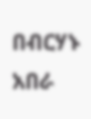በብርሃኑ አበራ